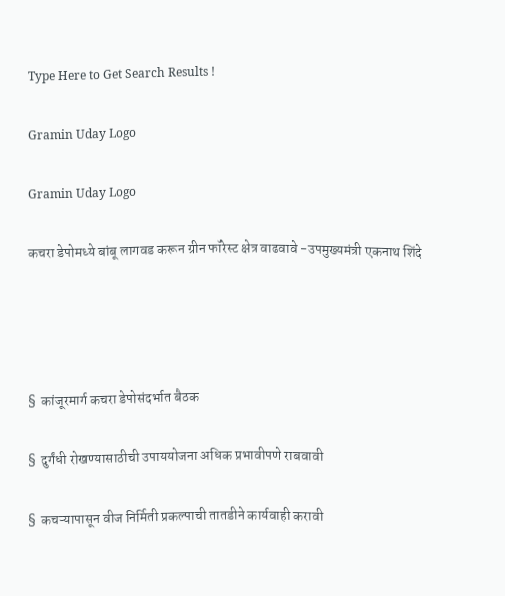Type Here to Get Search Results !

Gramin Uday Logo

Gramin Uday Logo

कचरा डेपोमध्ये बांबू लागवड करून ग्रीन फॉरेस्ट क्षेत्र वाढवावे -उपमुख्यमंत्री एकनाथ शिंदे




§  कांजूरमार्ग कचरा डेपोसंदर्भात बैठक

§  दुर्गंधी रोखण्यासाठीची उपाययोजना अधिक प्रभावीपणे राबवावी

§  कचऱ्यापासून वीज निर्मिती प्रकल्पाची तातडीने कार्यवाही करावी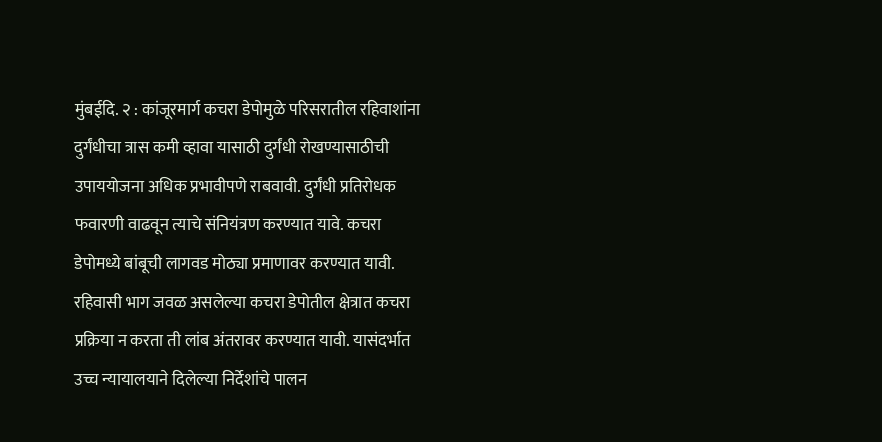मुंबईदि. २ : कांजूरमार्ग कचरा डेपोमुळे परिसरातील रहिवाशांना दुर्गंधीचा त्रास कमी व्हावा यासाठी दुर्गंधी रोखण्यासाठीची उपाययोजना अधिक प्रभावीपणे राबवावी. दुर्गंधी प्रतिरोधक फवारणी वाढवून त्याचे संनियंत्रण करण्यात यावे. कचरा डेपोमध्ये बांबूची लागवड मोठ्या प्रमाणावर करण्यात यावी. रहिवासी भाग जवळ असलेल्या कचरा डेपोतील क्षेत्रात कचरा प्रक्रिया न करता ती लांब अंतरावर करण्यात यावी. यासंदर्भात उच्च न्यायालयाने दिलेल्या निर्देशांचे पालन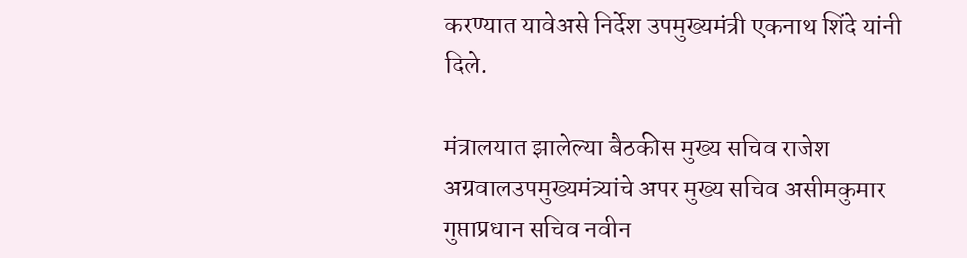करण्यात यावेअसे निर्देश उपमुख्यमंत्री एकनाथ शिंदे यांनी दिले.

मंत्रालयात झालेल्या बैठकीस मुख्य सचिव राजेश अग्रवालउपमुख्यमंत्र्यांचे अपर मुख्य सचिव असीमकुमार गुप्ताप्रधान सचिव नवीन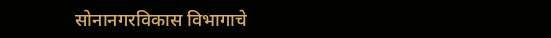सोनानगरविकास विभागाचे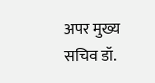अपर मुख्य सचिव डॉ.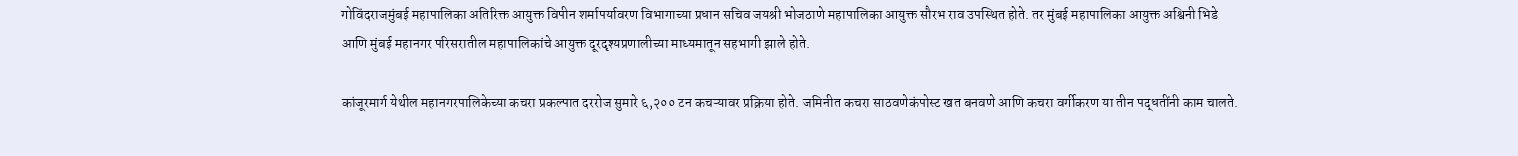गोविंदराजमुंबई महापालिका अतिरिक्त आयुक्त विपीन शर्मापर्यावरण विभागाच्या प्रधान सचिव जयश्री भोजठाणे महापालिका आयुक्त सौरभ राव उपस्थित होते. तर मुंबई महापालिका आयुक्त अश्विनी भिडे आणि मुंबई महानगर परिसरातील महापालिकांचे आयुक्त दूरदृश्यप्रणालीच्या माध्यमातून सहभागी झाले होते.

कांजूरमार्ग येथील महानगरपालिकेच्या कचरा प्रकल्पात दररोज सुमारे ६,२०० टन कचऱ्यावर प्रक्रिया होते. जमिनीत कचरा साठवणेकंपोस्ट खत बनवणे आणि कचरा वर्गीकरण या तीन पद्धतींनी काम चालते.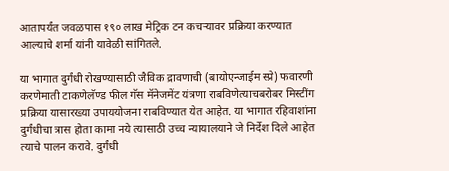आतापर्यंत जवळपास १९० लाख मेट्रिक टन कचऱ्यावर प्रक्रिया करण्यात आल्याचे शर्मा यांनी यावेळी सांगितले.

या भागात दुर्गंधी रोखण्यासाठी जैविक द्रावणाची (बायोएन्जाईम स्प्रे) फवारणी करणेमाती टाकणेलॅण्ड फील गॅस मॅनेजमेंट यंत्रणा राबविणेत्याचबरोबर मिस्टींग प्रक्रिया यासारख्या उपाययोजना राबविण्यात येत आहेत. या भागात रहिवाशांना दुर्गंधीचा त्रास होता कामा नये त्यासाठी उच्च न्यायालयाने जे निर्देश दिले आहेत त्याचे पालन करावे. दुर्गंधी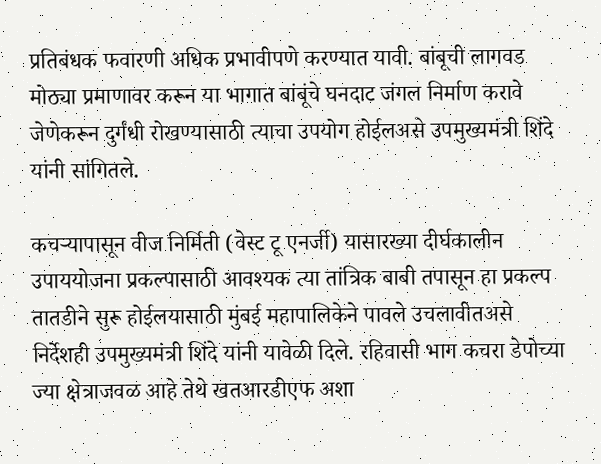प्रतिबंधक फवारणी अधिक प्रभावीपणे करण्यात यावी. बांबूची लागवड मोठ्या प्रमाणावर करून या भागात बांबूंचे घनदाट जंगल निर्माण करावे जेणेकरून दुर्गंधी रोखण्यासाठी त्याचा उपयोग होईलअसे उपमुख्यमंत्री शिंदे यांनी सांगितले.

कचऱ्यापासून वीज निर्मिती (वेस्ट टू एनर्जी) यासारख्या दीर्घकालीन उपाययोजना प्रकल्पासाठी आवश्यक त्या तांत्रिक बाबी तपासून हा प्रकल्प तातडीने सुरू होईलयासाठी मुंबई महापालिकेने पावले उचलावीतअसे निर्देशही उपमुख्यमंत्री शिंदे यांनी यावेळी दिले. रहिवासी भाग कचरा डेपोच्या ज्या क्षेत्राजवळ आहे तेथे खतआरडीएफ अशा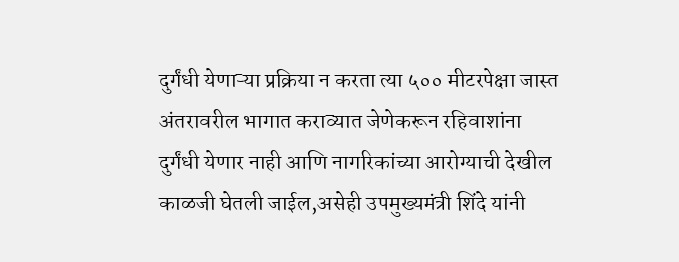दुर्गंधी येणाऱ्या प्रक्रिया न करता त्या ५०० मीटरपेक्षा जास्त अंतरावरील भागात कराव्यात जेणेकरून रहिवाशांना दुर्गंधी येणार नाही आणि नागरिकांच्या आरोग्याची देखील काळजी घेतली जाईल,असेही उपमुख्यमंत्री शिंदे यांनी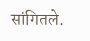सांगितले.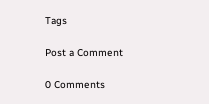Tags

Post a Comment

0 Comments